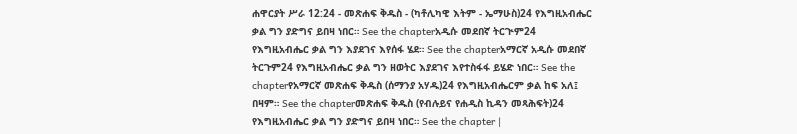ሐዋርያት ሥራ 12:24 - መጽሐፍ ቅዱስ - (ካቶሊካዊ እትም - ኤማሁስ)24 የእግዚአብሔር ቃል ግን ያድግና ይበዛ ነበር። See the chapterአዲሱ መደበኛ ትርጒም24 የእግዚአብሔር ቃል ግን እያደገና እየሰፋ ሄደ። See the chapterአማርኛ አዲሱ መደበኛ ትርጉም24 የእግዚአብሔር ቃል ግን ዘወትር እያደገና እየተስፋፋ ይሄድ ነበር። See the chapterየአማርኛ መጽሐፍ ቅዱስ (ሰማንያ አሃዱ)24 የእግዚአብሔርም ቃል ከፍ አለ፤ በዛም። See the chapterመጽሐፍ ቅዱስ (የብሉይና የሐዲስ ኪዳን መጻሕፍት)24 የእግዚአብሔር ቃል ግን ያድግና ይበዛ ነበር። See the chapter |